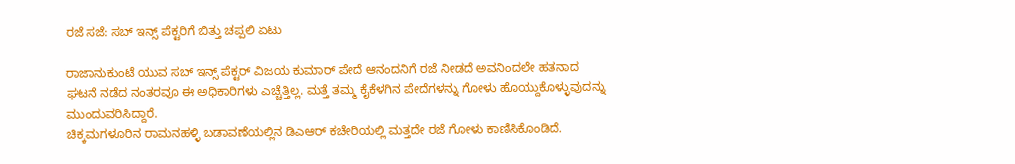ರಜೆ ಸಜೆ: ಸಬ್ ಇನ್ಸ್ ಪೆಕ್ಟರಿಗೆ ಬಿತ್ತು ಚಪ್ಪಲಿ ಏಟು

ರಾಜಾನುಕುಂಟೆ ಯುವ ಸಬ್ ಇನ್ಸ್ ಪೆಕ್ಟರ್ ವಿಜಯ ಕುಮಾರ್ ಪೇದೆ ಆನಂದನಿಗೆ ರಜೆ ನೀಡದೆ ಅವನಿಂದಲೇ ಹತನಾದ ಘಟನೆ ನಡೆದ ನಂತರವೂ ಈ ಅಧಿಕಾರಿಗಳು ಎಚ್ಚೆತ್ತಿಲ್ಲ. ಮತ್ತೆ ತಮ್ಮ ಕೈಕೆಳಗಿನ ಪೇದೆಗಳನ್ನು ಗೋಳು ಹೊಯ್ದುಕೊಳ್ಳುವುದನ್ನು ಮುಂದುವರಿಸಿದ್ದಾರೆ.
ಚಿಕ್ಕಮಗಳೂರಿನ ರಾಮನಹಳ್ಳಿ ಬಡಾವಣೆಯಲ್ಲಿನ ಡಿಎಆರ್ ಕಚೇರಿಯಲ್ಲಿ ಮತ್ತದೇ ರಜೆ ಗೋಳು ಕಾಣಿಸಿಕೊಂಡಿದೆ.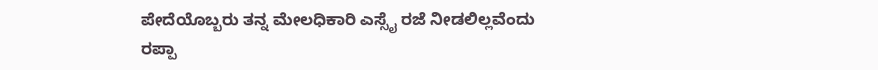ಪೇದೆಯೊಬ್ಬರು ತನ್ನ ಮೇಲಧಿಕಾರಿ ಎಸ್ಸೈ ರಜೆ ನೀಡಲಿಲ್ಲವೆಂದು ರಪ್ಪಾ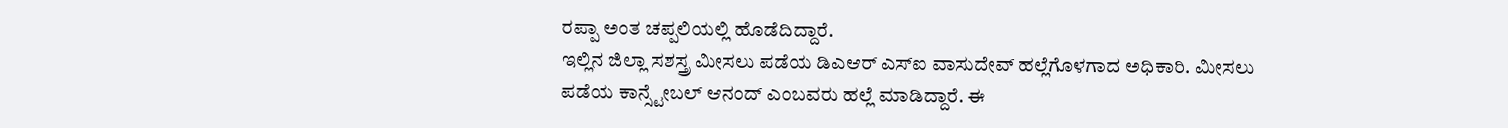ರಪ್ಪಾ ಅಂತ ಚಪ್ಪಲಿಯಲ್ಲಿ ಹೊಡೆದಿದ್ದಾರೆ.
ಇಲ್ಲಿನ ಜಿಲ್ಲಾ ಸಶಸ್ತ್ರ ಮೀಸಲು ಪಡೆಯ ಡಿಎಆರ್ ಎಸ್ಐ ವಾಸುದೇವ್ ಹಲ್ಲೆಗೊಳಗಾದ ಅಧಿಕಾರಿ. ಮೀಸಲು ಪಡೆಯ ಕಾನ್ಸ್ಟೇಬಲ್ ಆನಂದ್ ಎಂಬವರು ಹಲ್ಲೆ ಮಾಡಿದ್ದಾರೆ. ಈ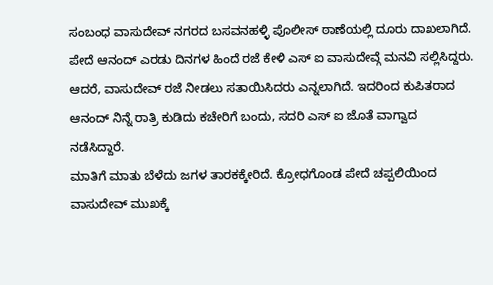ಸಂಬಂಧ ವಾಸುದೇವ್ ನಗರದ ಬಸವನಹಳ್ಳಿ ಪೊಲೀಸ್ ಠಾಣೆಯಲ್ಲಿ ದೂರು ದಾಖಲಾಗಿದೆ.
ಪೇದೆ ಆನಂದ್ ಎರಡು ದಿನಗಳ ಹಿಂದೆ ರಜೆ ಕೇಳಿ ಎಸ್ ಐ ವಾಸುದೇವ್ಗೆ ಮನವಿ ಸಲ್ಲಿಸಿದ್ದರು. ಆದರೆ, ವಾಸುದೇವ್ ರಜೆ ನೀಡಲು ಸತಾಯಿಸಿದರು ಎನ್ನಲಾಗಿದೆ. ಇದರಿಂದ ಕುಪಿತರಾದ ಆನಂದ್ ನಿನ್ನೆ ರಾತ್ರಿ ಕುಡಿದು ಕಚೇರಿಗೆ ಬಂದು, ಸದರಿ ಎಸ್ ಐ ಜೊತೆ ವಾಗ್ವಾದ ನಡೆಸಿದ್ದಾರೆ.
ಮಾತಿಗೆ ಮಾತು ಬೆಳೆದು ಜಗಳ ತಾರಕಕ್ಕೇರಿದೆ. ಕ್ರೋಧಗೊಂಡ ಪೇದೆ ಚಪ್ಪಲಿಯಿಂದ ವಾಸುದೇವ್ ಮುಖಕ್ಕೆ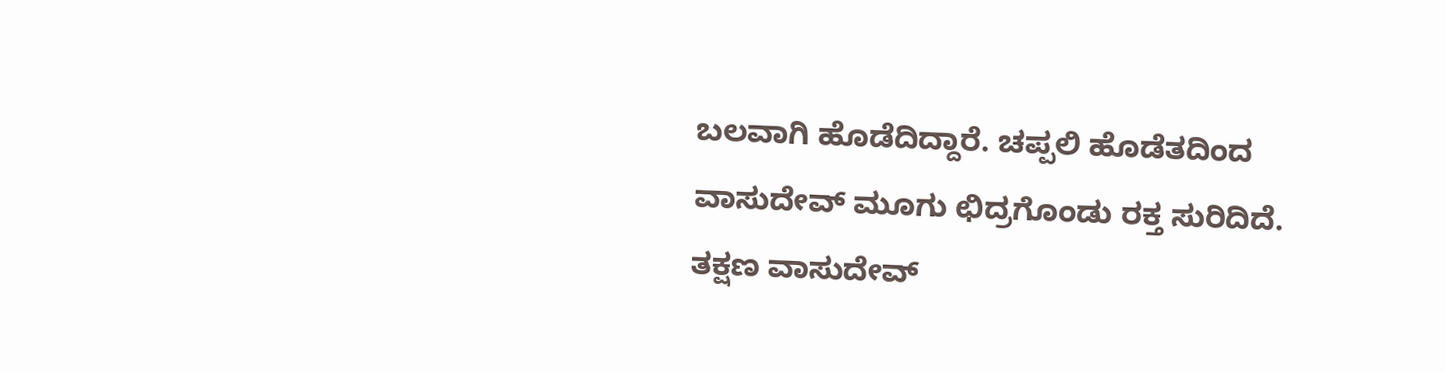ಬಲವಾಗಿ ಹೊಡೆದಿದ್ದಾರೆ. ಚಪ್ಪಲಿ ಹೊಡೆತದಿಂದ ವಾಸುದೇವ್ ಮೂಗು ಛಿದ್ರಗೊಂಡು ರಕ್ತ ಸುರಿದಿದೆ. ತಕ್ಷಣ ವಾಸುದೇವ್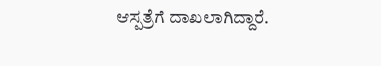ಆಸ್ಪತ್ರೆಗೆ ದಾಖಲಾಗಿದ್ದಾರೆ.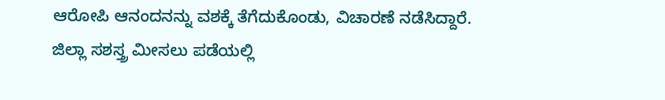ಆರೋಪಿ ಆನಂದನನ್ನು ವಶಕ್ಕೆ ತೆಗೆದುಕೊಂಡು, ವಿಚಾರಣೆ ನಡೆಸಿದ್ದಾರೆ.
ಜಿಲ್ಲಾ ಸಶಸ್ತ್ರ ಮೀಸಲು ಪಡೆಯಲ್ಲಿ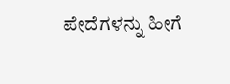ಪೇದೆಗಳನ್ನು ಹೀಗೆ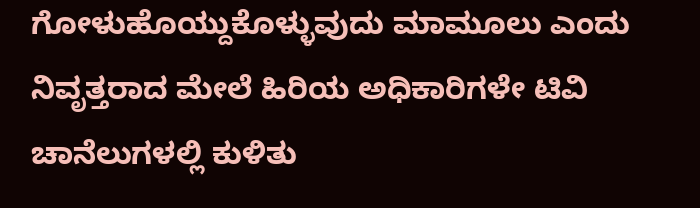ಗೋಳುಹೊಯ್ದುಕೊಳ್ಳುವುದು ಮಾಮೂಲು ಎಂದು ನಿವೃತ್ತರಾದ ಮೇಲೆ ಹಿರಿಯ ಅಧಿಕಾರಿಗಳೇ ಟಿವಿ ಚಾನೆಲುಗಳಲ್ಲಿ ಕುಳಿತು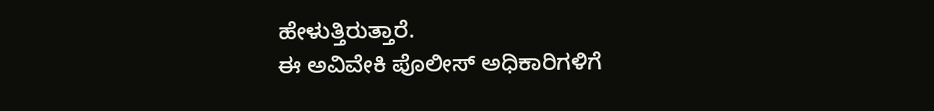ಹೇಳುತ್ತಿರುತ್ತಾರೆ.
ಈ ಅವಿವೇಕಿ ಪೊಲೀಸ್ ಅಧಿಕಾರಿಗಳಿಗೆ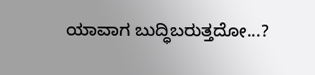ಯಾವಾಗ ಬುದ್ಧಿಬರುತ್ತದೋ...?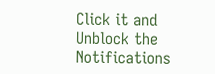Click it and Unblock the Notifications